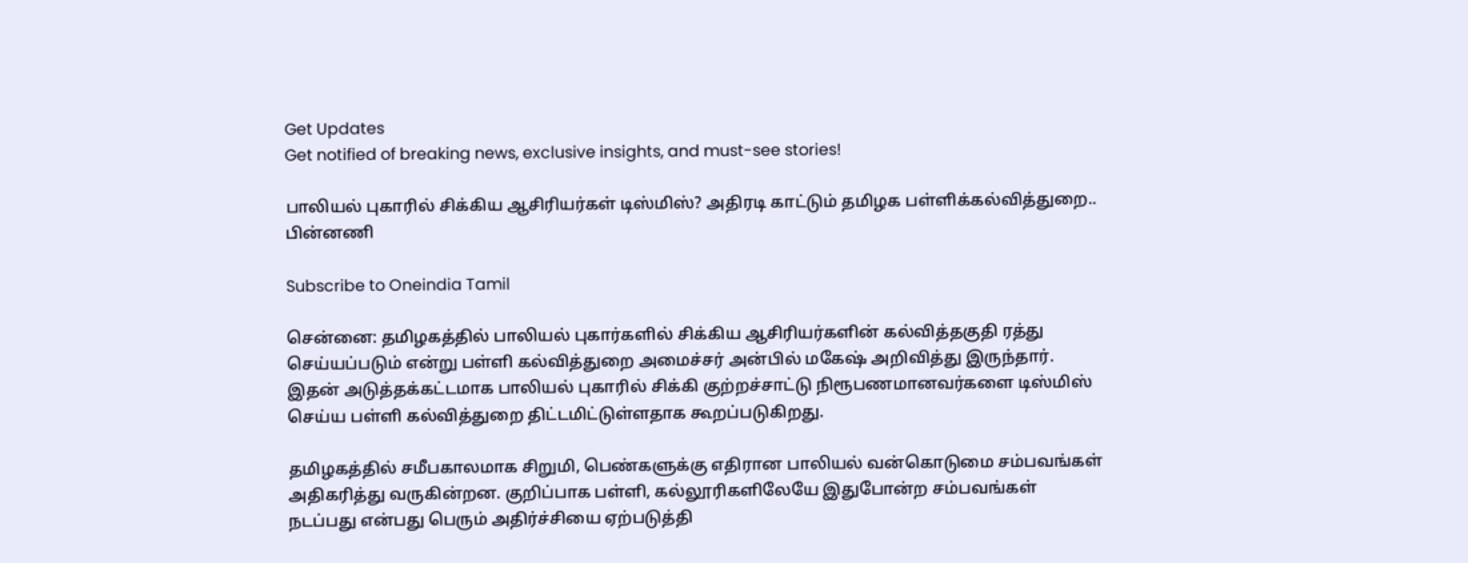Get Updates
Get notified of breaking news, exclusive insights, and must-see stories!

பாலியல் புகாரில் சிக்கிய ஆசிரியர்கள் டிஸ்மிஸ்? அதிரடி காட்டும் தமிழக பள்ளிக்கல்வித்துறை.. பின்னணி

Subscribe to Oneindia Tamil

சென்னை: தமிழகத்தில் பாலியல் புகார்களில் சிக்கிய ஆசிரியர்களின் கல்வித்தகுதி ரத்து செய்யப்படும் என்று பள்ளி கல்வித்துறை அமைச்சர் அன்பில் மகேஷ் அறிவித்து இருந்தார். இதன் அடுத்தக்கட்டமாக பாலியல் புகாரில் சிக்கி குற்றச்சாட்டு நிரூபணமானவர்களை டிஸ்மிஸ் செய்ய பள்ளி கல்வித்துறை திட்டமிட்டுள்ளதாக கூறப்படுகிறது.

தமிழகத்தில் சமீபகாலமாக சிறுமி, பெண்களுக்கு எதிரான பாலியல் வன்கொடுமை சம்பவங்கள் அதிகரித்து வருகின்றன. குறிப்பாக பள்ளி, கல்லூரிகளிலேயே இதுபோன்ற சம்பவங்கள் நடப்பது என்பது பெரும் அதிர்ச்சியை ஏற்படுத்தி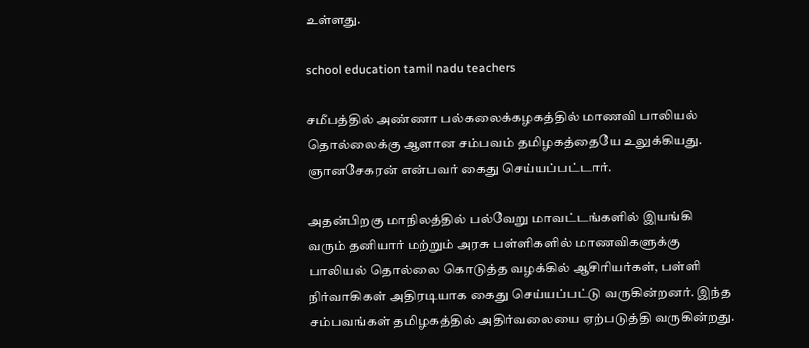உள்ளது.

school education tamil nadu teachers

சமீபத்தில் அண்ணா பல்கலைக்கழகத்தில் மாணவி பாலியல் தொல்லைக்கு ஆளான சம்பவம் தமிழகத்தையே உலுக்கியது. ஞானசேகரன் என்பவர் கைது செய்யப்பட்டார்.

அதன்பிறகு மாநிலத்தில் பல்வேறு மாவட்டங்களில் இயங்கி வரும் தனியார் மற்றும் அரசு பள்ளிகளில் மாணவிகளுக்கு பாலியல் தொல்லை கொடுத்த வழக்கில் ஆசிரியர்கள், பள்ளி நிர்வாகிகள் அதிரடியாக கைது செய்யப்பட்டு வருகின்றனர். இந்த சம்பவங்கள் தமிழகத்தில் அதிர்வலையை ஏற்படுத்தி வருகின்றது.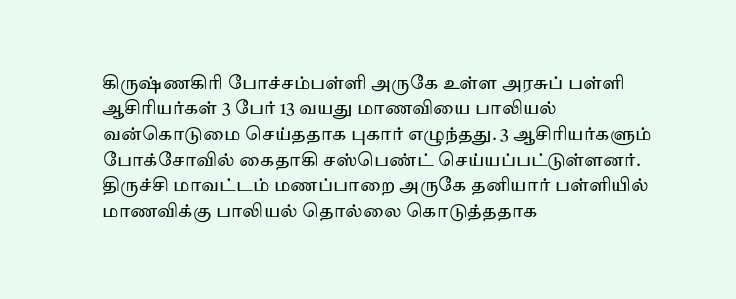கிருஷ்ணகிரி போச்சம்பள்ளி அருகே உள்ள அரசுப் பள்ளி ஆசிரியர்கள் 3 பேர் 13 வயது மாணவியை பாலியல் வன்கொடுமை செய்ததாக புகார் எழுந்தது. 3 ஆசிரியர்களும் போக்சோவில் கைதாகி சஸ்பெண்ட் செய்யப்பட்டுள்ளனர். திருச்சி மாவட்டம் மணப்பாறை அருகே தனியார் பள்ளியில் மாணவிக்கு பாலியல் தொல்லை கொடுத்ததாக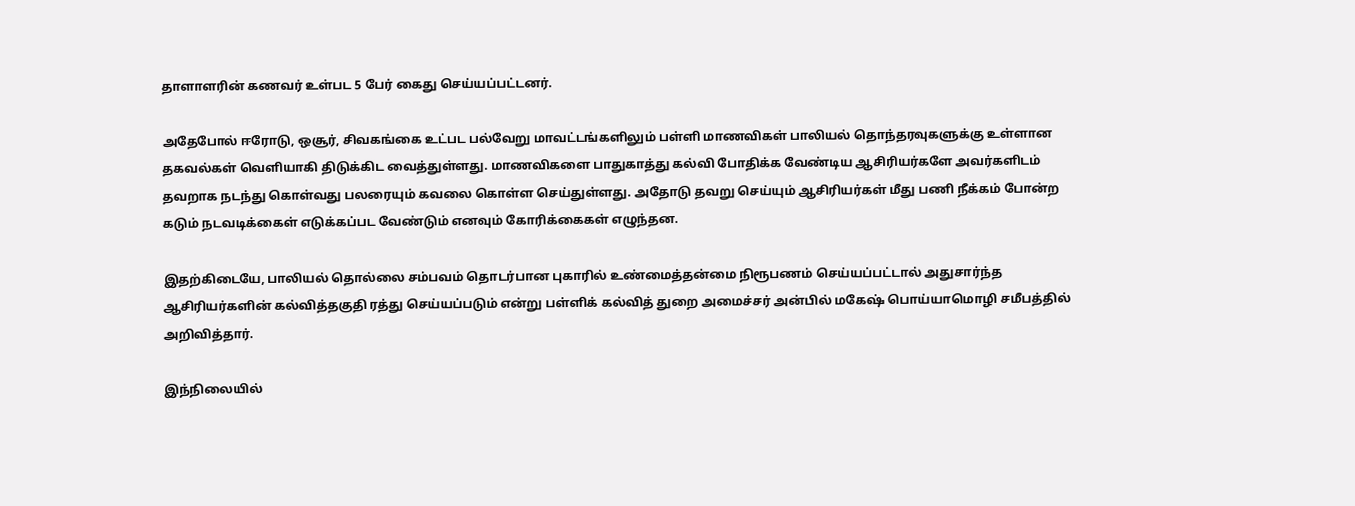தாளாளரின் கணவர் உள்பட 5 பேர் கைது செய்யப்பட்டனர்.

அதேபோல் ஈரோடு, ஒசூர், சிவகங்கை உட்பட பல்வேறு மாவட்டங்களிலும் பள்ளி மாணவிகள் பாலியல் தொந்தரவுகளுக்கு உள்ளான தகவல்கள் வெளியாகி திடுக்கிட வைத்துள்ளது. மாணவிகளை பாதுகாத்து கல்வி போதிக்க வேண்டிய ஆசிரியர்களே அவர்களிடம் தவறாக நடந்து கொள்வது பலரையும் கவலை கொள்ள செய்துள்ளது. அதோடு தவறு செய்யும் ஆசிரியர்கள் மீது பணி நீக்கம் போன்ற கடும் நடவடிக்கைள் எடுக்கப்பட வேண்டும் எனவும் கோரிக்கைகள் எழுந்தன.

இதற்கிடையே, பாலியல் தொல்லை சம்பவம் தொடர்பான புகாரில் உண்மைத்தன்மை நிரூபணம் செய்யப்பட்டால் அதுசார்ந்த ஆசிரியர்களின் கல்வித்தகுதி ரத்து செய்யப்படும் என்று பள்ளிக் கல்வித் துறை அமைச்சர் அன்பில் மகேஷ் பொய்யாமொழி சமீபத்தில் அறிவித்தார்.

இந்நிலையில்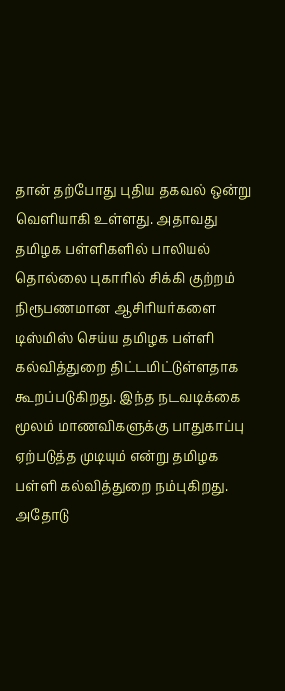தான் தற்போது புதிய தகவல் ஒன்று வெளியாகி உள்ளது. அதாவது தமிழக பள்ளிகளில் பாலியல் தொல்லை புகாரில் சிக்கி குற்றம் நிரூபணமான ஆசிரியர்களை டிஸ்மிஸ் செய்ய தமிழக பள்ளி கல்வித்துறை திட்டமிட்டுள்ளதாக கூறப்படுகிறது. இந்த நடவடிக்கை மூலம் மாணவிகளுக்கு பாதுகாப்பு ஏற்படுத்த முடியும் என்று தமிழக பள்ளி கல்வித்துறை நம்புகிறது. அதோடு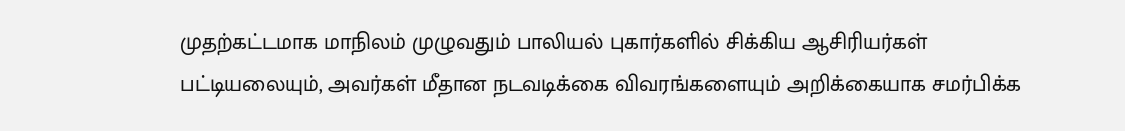முதற்கட்டமாக மாநிலம் முழுவதும் பாலியல் புகார்களில் சிக்கிய ஆசிரியர்கள் பட்டியலையும், அவர்கள் மீதான நடவடிக்கை விவரங்களையும் அறிக்கையாக சமர்பிக்க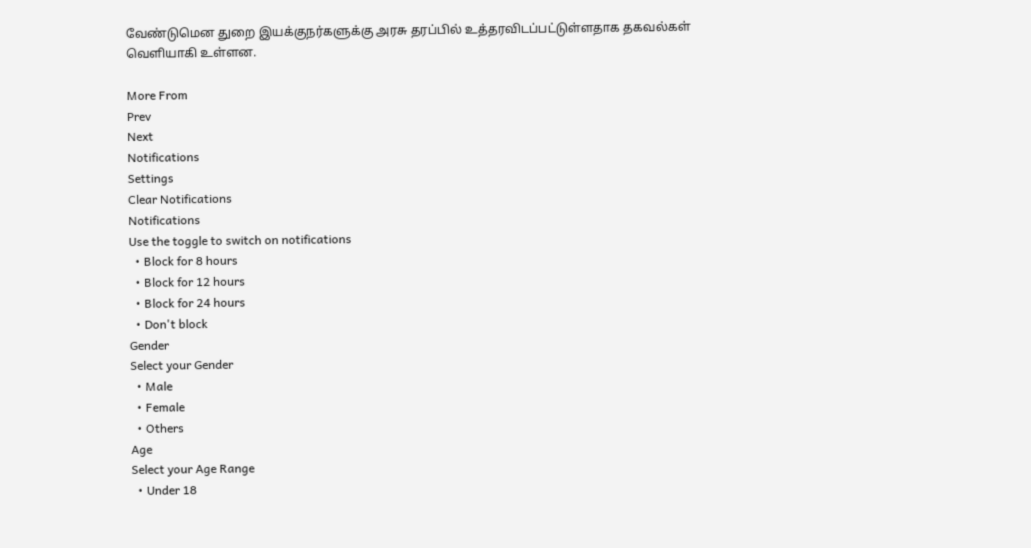வேண்டுமென துறை இயக்குநர்களுக்கு அரசு தரப்பில் உத்தரவிடப்பட்டுள்ளதாக தகவல்கள் வெளியாகி உள்ளன.

More From
Prev
Next
Notifications
Settings
Clear Notifications
Notifications
Use the toggle to switch on notifications
  • Block for 8 hours
  • Block for 12 hours
  • Block for 24 hours
  • Don't block
Gender
Select your Gender
  • Male
  • Female
  • Others
Age
Select your Age Range
  • Under 18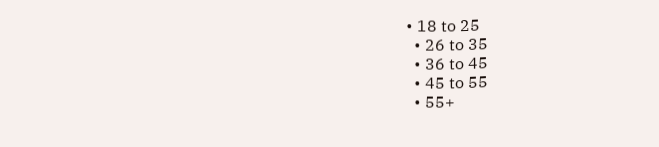• 18 to 25
  • 26 to 35
  • 36 to 45
  • 45 to 55
  • 55+